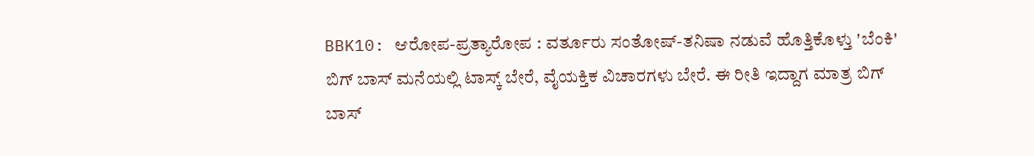BBK10: ಆರೋಪ-ಪ್ರತ್ಯಾರೋಪ : ವರ್ತೂರು ಸಂತೋಷ್-ತನಿಷಾ ನಡುವೆ ಹೊತ್ತಿಕೊಳ್ತು 'ಬೆಂಕಿ'
ಬಿಗ್ ಬಾಸ್ ಮನೆಯಲ್ಲಿ ಟಾಸ್ಕ್ ಬೇರೆ, ವೈಯಕ್ತಿಕ ವಿಚಾರಗಳು ಬೇರೆ. ಈ ರೀತಿ ಇದ್ದಾಗ ಮಾತ್ರ ಬಿಗ್ ಬಾಸ್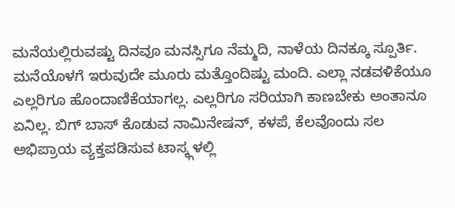ಮನೆಯಲ್ಲಿರುವಷ್ಟು ದಿನವೂ ಮನಸ್ಸಿಗೂ ನೆಮ್ಮದಿ, ನಾಳೆಯ ದಿನಕ್ಕೂ ಸ್ಪೂರ್ತಿ. ಮನೆಯೊಳಗೆ ಇರುವುದೇ ಮೂರು ಮತ್ತೊಂದಿಷ್ಟು ಮಂದಿ. ಎಲ್ಲಾ ನಡವಳಿಕೆಯೂ ಎಲ್ಲರಿಗೂ ಹೊಂದಾಣಿಕೆಯಾಗಲ್ಲ. ಎಲ್ಲರಿಗೂ ಸರಿಯಾಗಿ ಕಾಣಬೇಕು ಅಂತಾನೂ ಏನಿಲ್ಲ. ಬಿಗ್ ಬಾಸ್ ಕೊಡುವ ನಾಮಿನೇಷನ್, ಕಳಪೆ, ಕೆಲವೊಂದು ಸಲ ಅಭಿಪ್ರಾಯ ವ್ಯಕ್ತಪಡಿಸುವ ಟಾಸ್ಕ್ಗಳಲ್ಲಿ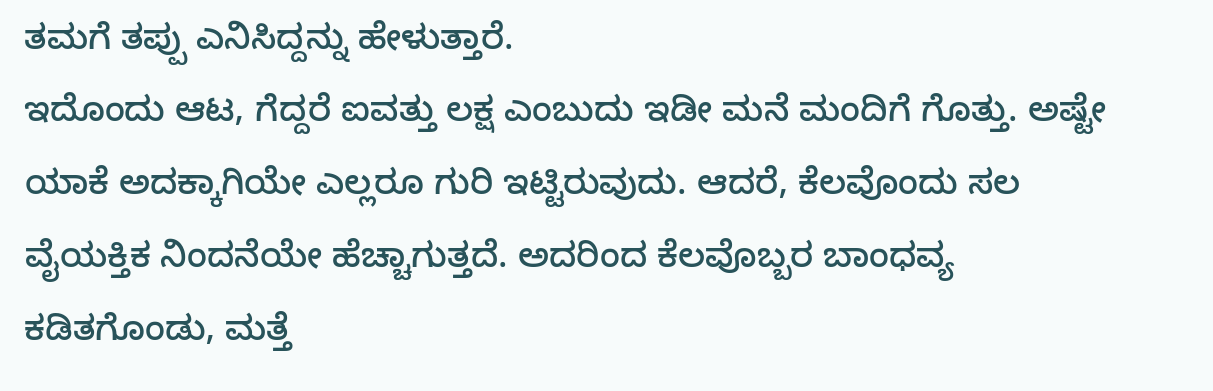ತಮಗೆ ತಪ್ಪು ಎನಿಸಿದ್ದನ್ನು ಹೇಳುತ್ತಾರೆ.
ಇದೊಂದು ಆಟ, ಗೆದ್ದರೆ ಐವತ್ತು ಲಕ್ಷ ಎಂಬುದು ಇಡೀ ಮನೆ ಮಂದಿಗೆ ಗೊತ್ತು. ಅಷ್ಟೇ ಯಾಕೆ ಅದಕ್ಕಾಗಿಯೇ ಎಲ್ಲರೂ ಗುರಿ ಇಟ್ಟಿರುವುದು. ಆದರೆ, ಕೆಲವೊಂದು ಸಲ ವೈಯಕ್ತಿಕ ನಿಂದನೆಯೇ ಹೆಚ್ಚಾಗುತ್ತದೆ. ಅದರಿಂದ ಕೆಲವೊಬ್ಬರ ಬಾಂಧವ್ಯ ಕಡಿತಗೊಂಡು, ಮತ್ತೆ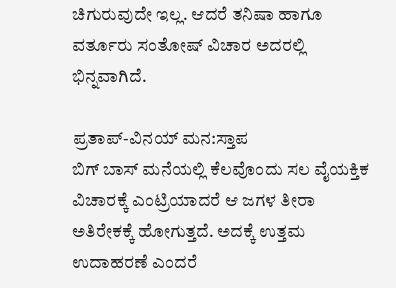ಚಿಗುರುವುದೇ ಇಲ್ಲ. ಆದರೆ ತನಿಷಾ ಹಾಗೂ ವರ್ತೂರು ಸಂತೋಷ್ ವಿಚಾರ ಅದರಲ್ಲಿ ಭಿನ್ನವಾಗಿದೆ.

ಪ್ರತಾಪ್-ವಿನಯ್ ಮನ:ಸ್ತಾಪ
ಬಿಗ್ ಬಾಸ್ ಮನೆಯಲ್ಲಿ ಕೆಲವೊಂದು ಸಲ ವೈಯಕ್ತಿಕ ವಿಚಾರಕ್ಕೆ ಎಂಟ್ರಿಯಾದರೆ ಆ ಜಗಳ ತೀರಾ ಅತಿರೇಕಕ್ಕೆ ಹೋಗುತ್ತದೆ. ಅದಕ್ಕೆ ಉತ್ತಮ ಉದಾಹರಣೆ ಎಂದರೆ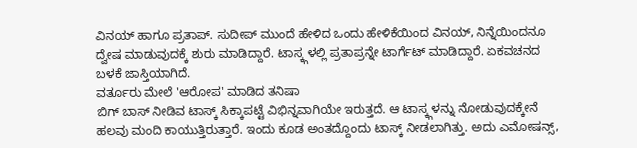ವಿನಯ್ ಹಾಗೂ ಪ್ರತಾಪ್. ಸುದೀಪ್ ಮುಂದೆ ಹೇಳಿದ ಒಂದು ಹೇಳಿಕೆಯಿಂದ ವಿನಯ್, ನಿನ್ನೆಯಿಂದನೂ ದ್ವೇಷ ಮಾಡುವುದಕ್ಕೆ ಶುರು ಮಾಡಿದ್ದಾರೆ. ಟಾಸ್ಕ್ಗಳಲ್ಲಿ ಪ್ರತಾಪ್ರನ್ನೇ ಟಾರ್ಗೆಟ್ ಮಾಡಿದ್ದಾರೆ. ಏಕವಚನದ ಬಳಕೆ ಜಾಸ್ತಿಯಾಗಿದೆ.
ವರ್ತೂರು ಮೇಲೆ 'ಆರೋಪ' ಮಾಡಿದ ತನಿಷಾ
ಬಿಗ್ ಬಾಸ್ ನೀಡಿವ ಟಾಸ್ಕ್ ಸಿಕ್ಕಾಪಟ್ಟೆ ವಿಭಿನ್ನವಾಗಿಯೇ ಇರುತ್ತದೆ. ಆ ಟಾಸ್ಕ್ಗಳನ್ನು ನೋಡುವುದಕ್ಕೇನೆ ಹಲವು ಮಂದಿ ಕಾಯುತ್ತಿರುತ್ತಾರೆ. ಇಂದು ಕೂಡ ಅಂತದ್ದೊಂದು ಟಾಸ್ಕ್ ನೀಡಲಾಗಿತ್ತು. ಅದು ಎಮೋಷನ್ಸ್,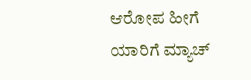ಆರೋಪ ಹೀಗೆ ಯಾರಿಗೆ ಮ್ಯಾಚ್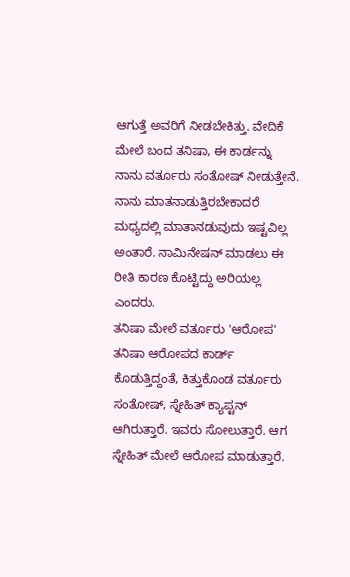ಆಗುತ್ತೆ ಅವರಿಗೆ ನೀಡಬೇಕಿತ್ತು. ವೇದಿಕೆ ಮೇಲೆ ಬಂದ ತನಿಷಾ, ಈ ಕಾರ್ಡನ್ನು ನಾನು ವರ್ತೂರು ಸಂತೋಷ್ ನೀಡುತ್ತೇನೆ. ನಾನು ಮಾತನಾಡುತ್ತಿರಬೇಕಾದರೆ ಮಧ್ಯದಲ್ಲಿ ಮಾತಾನಡುವುದು ಇಷ್ಟವಿಲ್ಲ ಅಂತಾರೆ. ನಾಮಿನೇಷನ್ ಮಾಡಲು ಈ ರೀತಿ ಕಾರಣ ಕೊಟ್ಟಿದ್ದು ಅರಿಯಲ್ಲ ಎಂದರು.
ತನಿಷಾ ಮೇಲೆ ವರ್ತೂರು 'ಆರೋಪ'
ತನಿಷಾ ಆರೋಪದ ಕಾರ್ಡ್ ಕೊಡುತ್ತಿದ್ದಂತೆ, ಕಿತ್ತುಕೊಂಡ ವರ್ತೂರು ಸಂತೋಷ್, ಸ್ನೇಹಿತ್ ಕ್ಯಾಪ್ಟನ್ ಆಗಿರುತ್ತಾರೆ. ಇವರು ಸೋಲುತ್ತಾರೆ. ಆಗ ಸ್ನೇಹಿತ್ ಮೇಲೆ ಆರೋಪ ಮಾಡುತ್ತಾರೆ.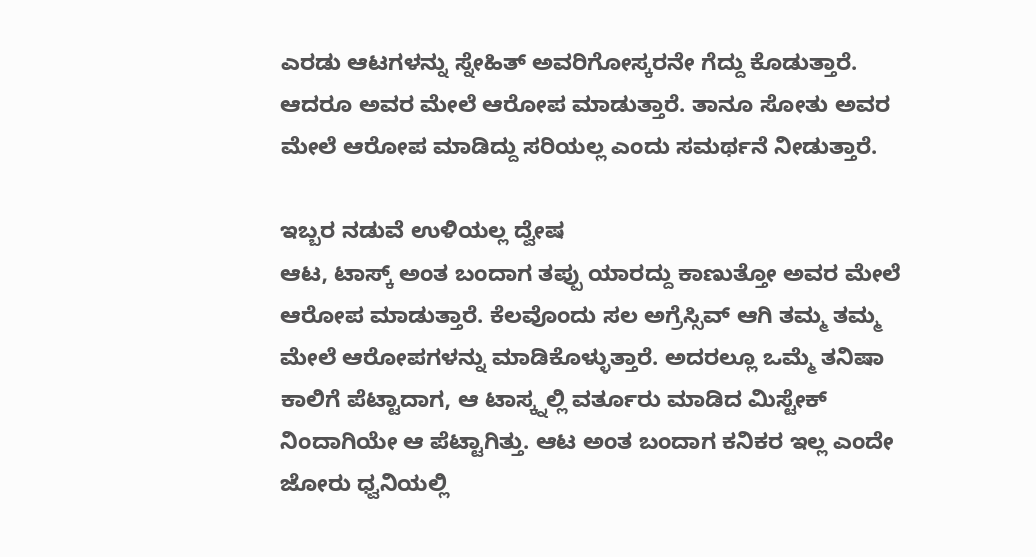ಎರಡು ಆಟಗಳನ್ನು ಸ್ನೇಹಿತ್ ಅವರಿಗೋಸ್ಕರನೇ ಗೆದ್ದು ಕೊಡುತ್ತಾರೆ. ಆದರೂ ಅವರ ಮೇಲೆ ಆರೋಪ ಮಾಡುತ್ತಾರೆ. ತಾನೂ ಸೋತು ಅವರ ಮೇಲೆ ಆರೋಪ ಮಾಡಿದ್ದು ಸರಿಯಲ್ಲ ಎಂದು ಸಮರ್ಥನೆ ನೀಡುತ್ತಾರೆ.

ಇಬ್ಬರ ನಡುವೆ ಉಳಿಯಲ್ಲ ದ್ವೇಷ
ಆಟ, ಟಾಸ್ಕ್ ಅಂತ ಬಂದಾಗ ತಪ್ಪು ಯಾರದ್ದು ಕಾಣುತ್ತೋ ಅವರ ಮೇಲೆ ಆರೋಪ ಮಾಡುತ್ತಾರೆ. ಕೆಲವೊಂದು ಸಲ ಅಗ್ರೆಸ್ಸಿವ್ ಆಗಿ ತಮ್ಮ ತಮ್ಮ ಮೇಲೆ ಆರೋಪಗಳನ್ನು ಮಾಡಿಕೊಳ್ಳುತ್ತಾರೆ. ಅದರಲ್ಲೂ ಒಮ್ಮೆ ತನಿಷಾ ಕಾಲಿಗೆ ಪೆಟ್ಟಾದಾಗ, ಆ ಟಾಸ್ಕ್ನಲ್ಲಿ ವರ್ತೂರು ಮಾಡಿದ ಮಿಸ್ಟೇಕ್ ನಿಂದಾಗಿಯೇ ಆ ಪೆಟ್ಟಾಗಿತ್ತು. ಆಟ ಅಂತ ಬಂದಾಗ ಕನಿಕರ ಇಲ್ಲ ಎಂದೇ ಜೋರು ಧ್ವನಿಯಲ್ಲಿ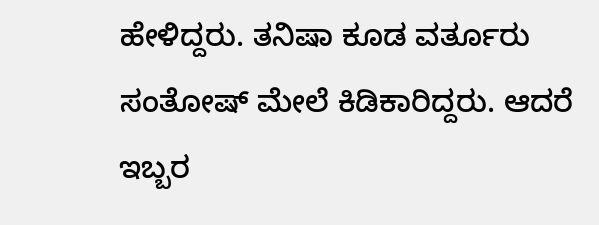ಹೇಳಿದ್ದರು. ತನಿಷಾ ಕೂಡ ವರ್ತೂರು ಸಂತೋಷ್ ಮೇಲೆ ಕಿಡಿಕಾರಿದ್ದರು. ಆದರೆ ಇಬ್ಬರ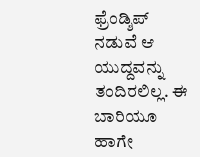ಫ್ರೆಂಡ್ಶಿಪ್ ನಡುವೆ ಆ ಯುದ್ದವನ್ನು ತಂದಿರಲಿಲ್ಲ. ಈ ಬಾರಿಯೂ ಹಾಗೇ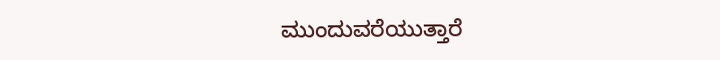ಮುಂದುವರೆಯುತ್ತಾರೆ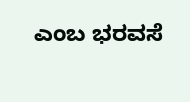ಎಂಬ ಭರವಸೆ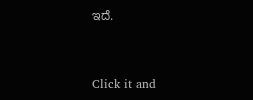ಇದೆ.


Click it and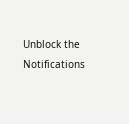Unblock the Notifications